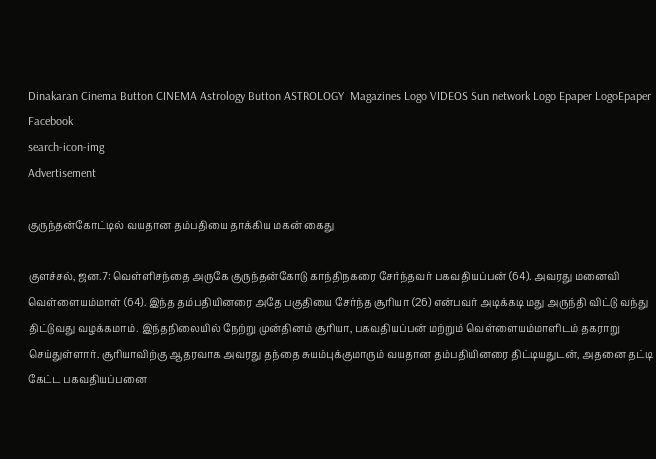Dinakaran Cinema Button CINEMA Astrology Button ASTROLOGY  Magazines Logo VIDEOS Sun network Logo Epaper LogoEpaper Facebook
search-icon-img
Advertisement

குருந்தன்கோட்டில் வயதான தம்பதியை தாக்கிய மகன் கைது

குளச்சல், ஜன.7: வெள்ளிசந்தை அருகே குருந்தன்கோடு காந்திநகரை சேர்ந்தவர் பகவதியப்பன் (64). அவரது மனைவி வெள்ளையம்மாள் (64). இந்த தம்பதியினரை அதே பகுதியை சேர்ந்த சூரியா (26) என்பவர் அடிக்கடி மது அருந்தி விட்டு வந்து திட்டுவது வழக்கமாம். இந்தநிலையில் நேற்று முன்தினம் சூரியா, பகவதியப்பன் மற்றும் வெள்ளையம்மாளிடம் தகராறு செய்துள்ளார். சூரியாவிற்கு ஆதரவாக அவரது தந்தை சுயம்புக்குமாரும் வயதான தம்பதியினரை திட்டியதுடன், அதனை தட்டி கேட்ட பகவதியப்பனை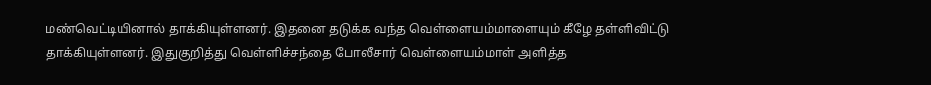மண்வெட்டியினால் தாக்கியுள்ளனர். இதனை தடுக்க வந்த வெள்ளையம்மாளையும் கீழே தள்ளிவிட்டு தாக்கியுள்ளனர். இதுகுறித்து வெள்ளிச்சந்தை போலீசார் வெள்ளையம்மாள் அளித்த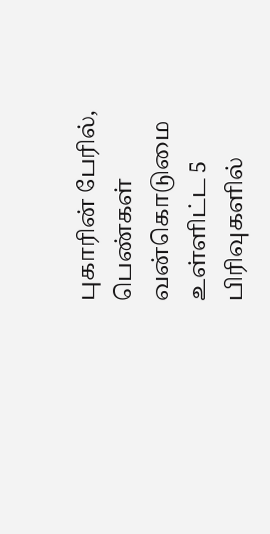புகாரின் பேரில், பெண்கள் வன்கொடுமை உள்ளிட்ட 5 பிரிவுகளில்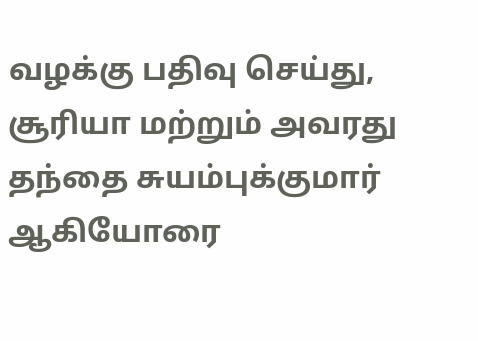வழக்கு பதிவு செய்து, சூரியா மற்றும் அவரது தந்தை சுயம்புக்குமார் ஆகியோரை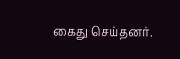கைது செய்தனர்.